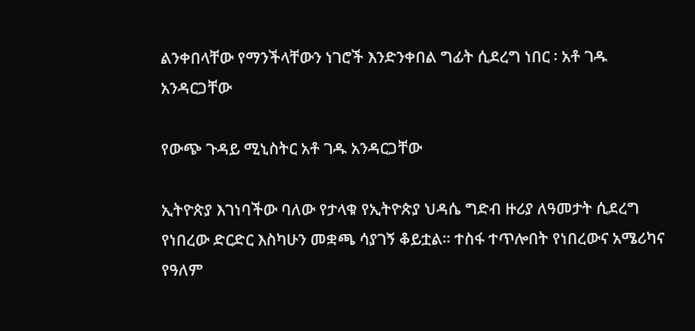ልንቀበላቸው የማንችላቸውን ነገሮች እንድንቀበል ግፊት ሲደረግ ነበር ፡ አቶ ገዱ አንዳርጋቸው

የውጭ ጉዳይ ሚኒስትር አቶ ገዱ አንዳርጋቸው

ኢትዮጵያ እገነባችው ባለው የታላቁ የኢትዮጵያ ህዳሴ ግድብ ዙሪያ ለዓመታት ሲደረግ የነበረው ድርድር እስካሁን መቋጫ ሳያገኝ ቆይቷል። ተስፋ ተጥሎበት የነበረውና አሜሪካና የዓለም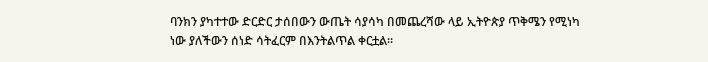ባንክን ያካተተው ድርድር ታሰበውን ውጤት ሳያሳካ በመጨረሻው ላይ ኢትዮጵያ ጥቅሜን የሚነካ ነው ያለችውን ሰነድ ሳትፈርም በእንትልጥል ቀርቷል።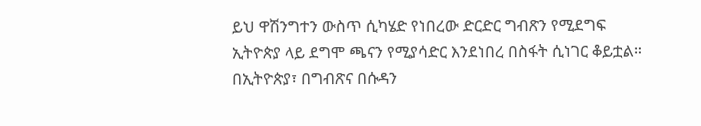ይህ ዋሽንግተን ውስጥ ሲካሄድ የነበረው ድርድር ግብጽን የሚደግፍ ኢትዮጵያ ላይ ደግሞ ጫናን የሚያሳድር እንደነበረ በስፋት ሲነገር ቆይቷል። በኢትዮጵያ፣ በግብጽና በሱዳን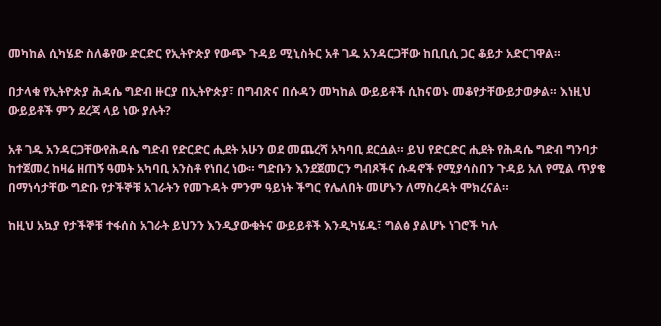መካከል ሲካሄድ ስለቆየው ድርድር የኢትዮጵያ የውጭ ጉዳይ ሚኒስትር አቶ ገዱ አንዳርጋቸው ከቢቢሲ ጋር ቆይታ አድርገዋል።

በታላቁ የኢትዮጵያ ሕዳሴ ግድብ ዙርያ በኢትዮጵያ፣ በግብጽና በሱዳን መካከል ውይይቶች ሲከናወኑ መቆየታቸውይታወቃል። እነዚህ ውይይቶች ምን ደረጃ ላይ ነው ያሉት?

አቶ ገዱ አንዳርጋቸውየሕዳሴ ግድብ የድርድር ሒደት አሁን ወደ መጨረሻ አካባቢ ደርሷል። ይህ የድርድር ሒደት የሕዳሴ ግድብ ግንባታ ከተጀመረ ከዛሬ ዘጠኝ ዓመት አካባቢ አንስቶ የነበረ ነው። ግድቡን እንደጀመርን ግብጾችና ሱዳኖች የሚያሳስበን ጉዳይ አለ የሚል ጥያቄ በማነሳታቸው ግድቡ የታችኞቹ አገራትን የመጉዳት ምንም ዓይነት ችግር የሌለበት መሆኑን ለማስረዳት ሞክረናል።

ከዚህ አኳያ የታችኞቹ ተፋሰስ አገራት ይህንን እንዲያውቁትና ውይይቶች እንዲካሄዱ፣ ግልፅ ያልሆኑ ነገሮች ካሉ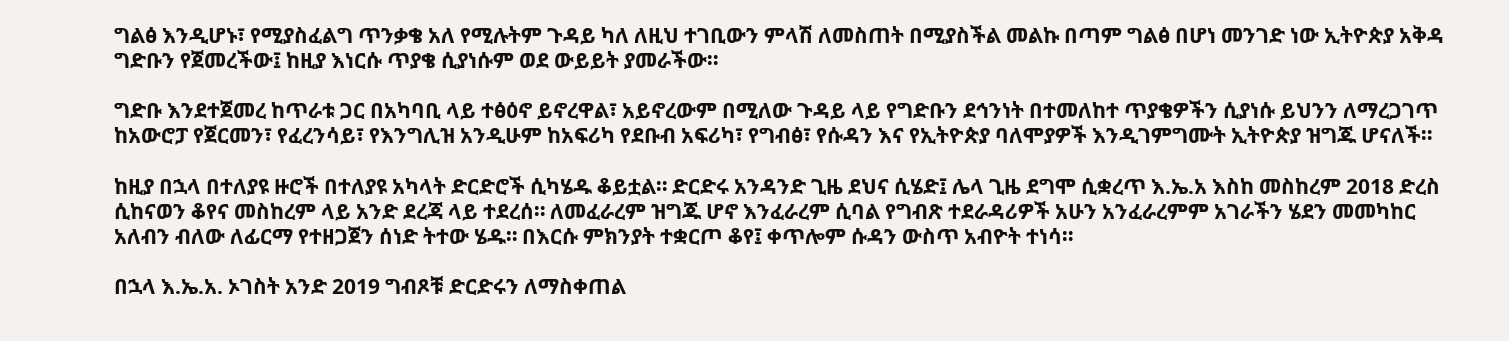ግልፅ እንዲሆኑ፣ የሚያስፈልግ ጥንቃቄ አለ የሚሉትም ጉዳይ ካለ ለዚህ ተገቢውን ምላሽ ለመስጠት በሚያስችል መልኩ በጣም ግልፅ በሆነ መንገድ ነው ኢትዮጵያ አቅዳ ግድቡን የጀመረችው፤ ከዚያ እነርሱ ጥያቄ ሲያነሱም ወደ ውይይት ያመራችው።

ግድቡ እንደተጀመረ ከጥራቱ ጋር በአካባቢ ላይ ተፅዕኖ ይኖረዋል፣ አይኖረውም በሚለው ጉዳይ ላይ የግድቡን ደኅንነት በተመለከተ ጥያቄዎችን ሲያነሱ ይህንን ለማረጋገጥ ከአውሮፓ የጀርመን፣ የፈረንሳይ፣ የእንግሊዝ አንዲሁም ከአፍሪካ የደቡብ አፍሪካ፣ የግብፅ፣ የሱዳን እና የኢትዮጵያ ባለሞያዎች እንዲገምግሙት ኢትዮጵያ ዝግጁ ሆናለች።

ከዚያ በኋላ በተለያዩ ዙሮች በተለያዩ አካላት ድርድሮች ሲካሄዱ ቆይቷል። ድርድሩ አንዳንድ ጊዜ ደህና ሲሄድ፤ ሌላ ጊዜ ደግሞ ሲቋረጥ እ.ኤ.አ እስከ መስከረም 2018 ድረስ ሲከናወን ቆየና መስከረም ላይ አንድ ደረጃ ላይ ተደረሰ። ለመፈራረም ዝግጁ ሆኖ እንፈራረም ሲባል የግብጽ ተደራዳሪዎች አሁን አንፈራረምም አገራችን ሄደን መመካከር አለብን ብለው ለፊርማ የተዘጋጀን ሰነድ ትተው ሄዱ። በእርሱ ምክንያት ተቋርጦ ቆየ፤ ቀጥሎም ሱዳን ውስጥ አብዮት ተነሳ።

በኋላ እ.ኤ.አ. ኦገስት አንድ 2019 ግብጾቹ ድርድሩን ለማስቀጠል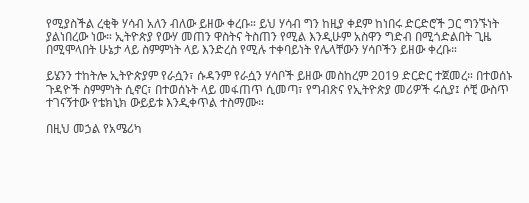የሚያስችል ረቂቅ ሃሳብ አለን ብለው ይዘው ቀረቡ። ይህ ሃሳብ ግን ከዚያ ቀደም ከነበሩ ድርድሮች ጋር ግንኙነት ያልነበረው ነው። ኢትዮጵያ የውሃ መጠን ዋስትና ትስጠን የሚል እንዲሁም አስዋን ግድብ በሚጎድልበት ጊዜ በሚሞላበት ሁኔታ ላይ ስምምነት ላይ እንድረስ የሚሉ ተቀባይነት የሌላቸውን ሃሳቦችን ይዘው ቀረቡ።

ይሄንን ተከትሎ ኢትዮጵያም የራሷን፣ ሱዳንም የራሷን ሃሳቦች ይዘው መስከረም 2019 ድርድር ተጀመረ። በተወሰኑ ጉዳዮች ስምምነት ሲኖር፣ በተወሰኑት ላይ መፋጠጥ ሲመጣ፣ የግብጽና የኢትዮጵያ መሪዎች ሩሲያ፤ ሶቺ ውስጥ ተገናኝተው የቴክኒክ ውይይቱ እንዲቀጥል ተስማሙ።

በዚህ መኃል የአሜሪካ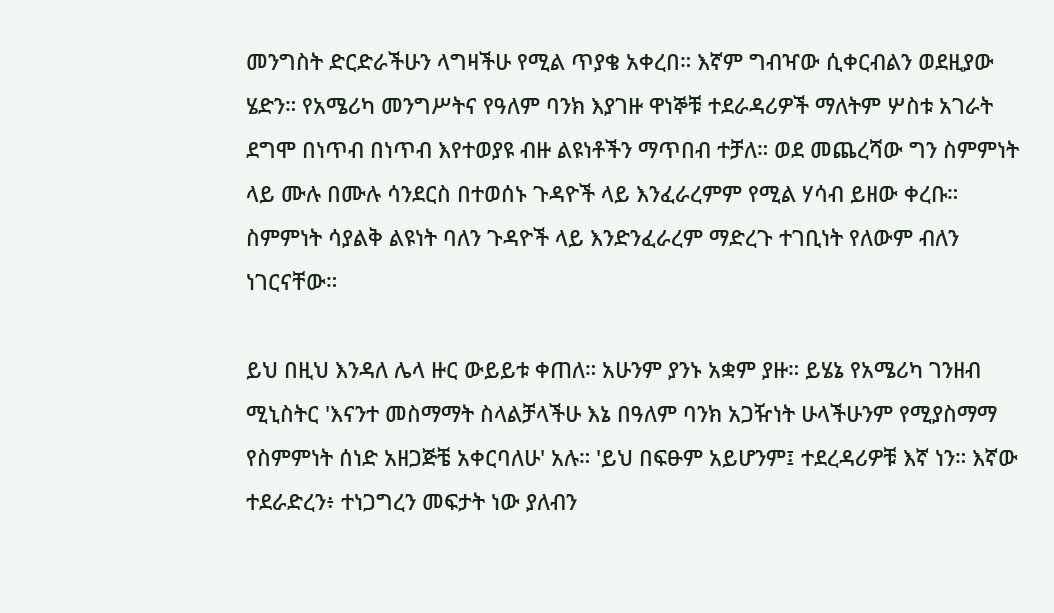መንግስት ድርድራችሁን ላግዛችሁ የሚል ጥያቄ አቀረበ። እኛም ግብዣው ሲቀርብልን ወደዚያው ሄድን። የአሜሪካ መንግሥትና የዓለም ባንክ እያገዙ ዋነኞቹ ተደራዳሪዎች ማለትም ሦስቱ አገራት ደግሞ በነጥብ በነጥብ እየተወያዩ ብዙ ልዩነቶችን ማጥበብ ተቻለ። ወደ መጨረሻው ግን ስምምነት ላይ ሙሉ በሙሉ ሳንደርስ በተወሰኑ ጉዳዮች ላይ እንፈራረምም የሚል ሃሳብ ይዘው ቀረቡ። ስምምነት ሳያልቅ ልዩነት ባለን ጉዳዮች ላይ እንድንፈራረም ማድረጉ ተገቢነት የለውም ብለን ነገርናቸው።

ይህ በዚህ እንዳለ ሌላ ዙር ውይይቱ ቀጠለ። አሁንም ያንኑ አቋም ያዙ። ይሄኔ የአሜሪካ ገንዘብ ሚኒስትር 'እናንተ መስማማት ስላልቻላችሁ እኔ በዓለም ባንክ አጋዥነት ሁላችሁንም የሚያስማማ የስምምነት ሰነድ አዘጋጅቼ አቀርባለሁ' አሉ። 'ይህ በፍፁም አይሆንም፤ ተደረዳሪዎቹ እኛ ነን። እኛው ተደራድረን፥ ተነጋግረን መፍታት ነው ያለብን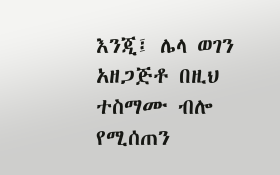እንጂ፤ ሌላ ወገን አዘጋጅቶ በዚህ ተስማሙ ብሎ የሚሰጠን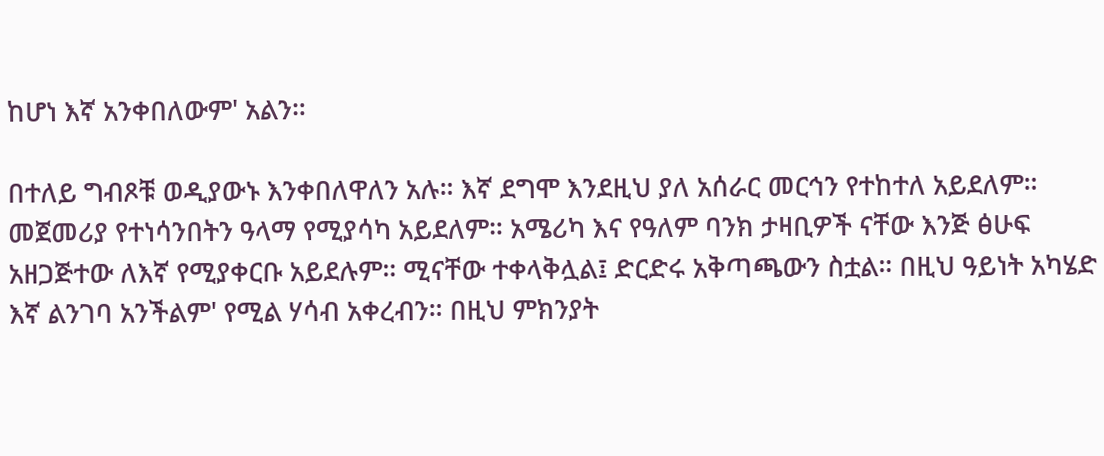ከሆነ እኛ አንቀበለውም' አልን።

በተለይ ግብጾቹ ወዲያውኑ እንቀበለዋለን አሉ። እኛ ደግሞ እንደዚህ ያለ አሰራር መርኅን የተከተለ አይደለም። መጀመሪያ የተነሳንበትን ዓላማ የሚያሳካ አይደለም። አሜሪካ እና የዓለም ባንክ ታዛቢዎች ናቸው እንጅ ፅሁፍ አዘጋጅተው ለእኛ የሚያቀርቡ አይደሉም። ሚናቸው ተቀላቅሏል፤ ድርድሩ አቅጣጫውን ስቷል። በዚህ ዓይነት አካሄድ እኛ ልንገባ አንችልም' የሚል ሃሳብ አቀረብን። በዚህ ምክንያት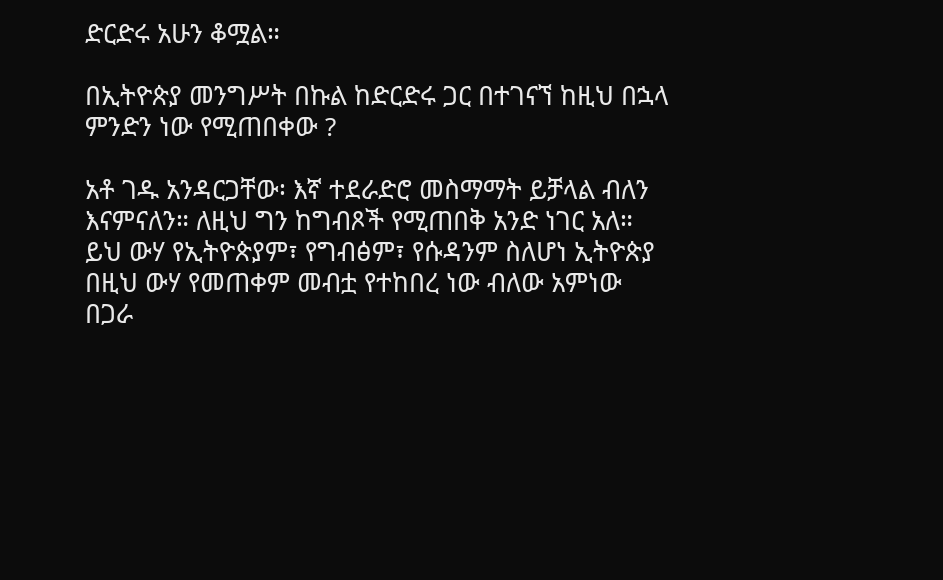ድርድሩ አሁን ቆሟል።

በኢትዮጵያ መንግሥት በኩል ከድርድሩ ጋር በተገናኘ ከዚህ በኋላ ምንድን ነው የሚጠበቀው ?

አቶ ገዱ አንዳርጋቸው፡ እኛ ተደራድሮ መስማማት ይቻላል ብለን እናምናለን። ለዚህ ግን ከግብጾች የሚጠበቅ አንድ ነገር አለ። ይህ ውሃ የኢትዮጵያም፣ የግብፅም፣ የሱዳንም ስለሆነ ኢትዮጵያ በዚህ ውሃ የመጠቀም መብቷ የተከበረ ነው ብለው አምነው በጋራ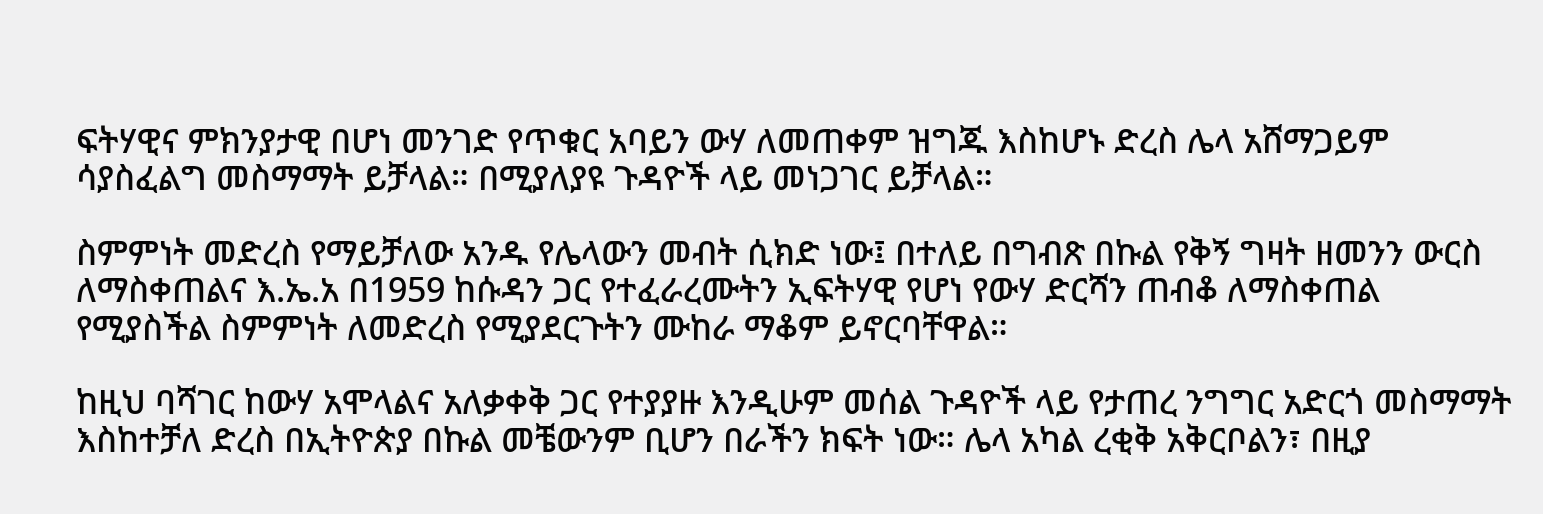ፍትሃዊና ምክንያታዊ በሆነ መንገድ የጥቁር አባይን ውሃ ለመጠቀም ዝግጁ እስከሆኑ ድረስ ሌላ አሸማጋይም ሳያስፈልግ መስማማት ይቻላል። በሚያለያዩ ጉዳዮች ላይ መነጋገር ይቻላል።

ስምምነት መድረስ የማይቻለው አንዱ የሌላውን መብት ሲክድ ነው፤ በተለይ በግብጽ በኩል የቅኝ ግዛት ዘመንን ውርስ ለማስቀጠልና እ.ኤ.አ በ1959 ከሱዳን ጋር የተፈራረሙትን ኢፍትሃዊ የሆነ የውሃ ድርሻን ጠብቆ ለማስቀጠል የሚያስችል ስምምነት ለመድረስ የሚያደርጉትን ሙከራ ማቆም ይኖርባቸዋል።

ከዚህ ባሻገር ከውሃ አሞላልና አለቃቀቅ ጋር የተያያዙ እንዲሁም መሰል ጉዳዮች ላይ የታጠረ ንግግር አድርጎ መስማማት እስከተቻለ ድረስ በኢትዮጵያ በኩል መቼውንም ቢሆን በራችን ክፍት ነው። ሌላ አካል ረቂቅ አቅርቦልን፣ በዚያ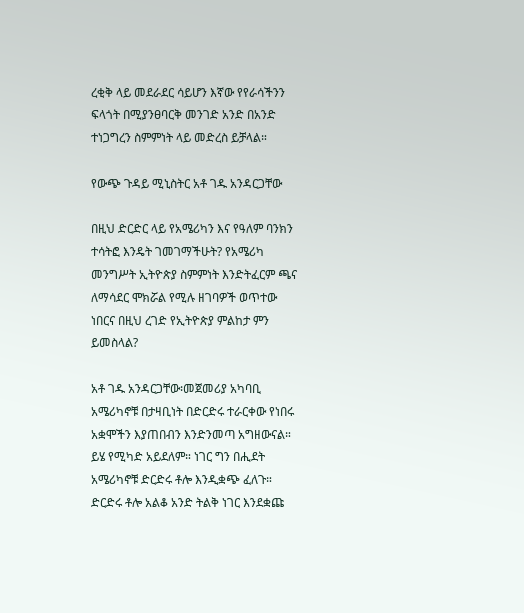ረቂቅ ላይ መደራደር ሳይሆን እኛው የየራሳችንን ፍላጎት በሚያንፀባርቅ መንገድ አንድ በአንድ ተነጋግረን ስምምነት ላይ መድረስ ይቻላል።

የውጭ ጉዳይ ሚኒስትር አቶ ገዱ አንዳርጋቸው

በዚህ ድርድር ላይ የአሜሪካን እና የዓለም ባንክን ተሳትፎ እንዴት ገመገማችሁት? የአሜሪካ መንግሥት ኢትዮጵያ ስምምነት እንድትፈርም ጫና ለማሳደር ሞክሯል የሚሉ ዘገባዎች ወጥተው ነበርና በዚህ ረገድ የኢትዮጵያ ምልከታ ምን ይመስላል?

አቶ ገዱ አንዳርጋቸው፡መጀመሪያ አካባቢ አሜሪካኖቹ በታዛቢነት በድርድሩ ተራርቀው የነበሩ አቋሞችን እያጠበብን እንድንመጣ አግዘውናል። ይሄ የሚካድ አይደለም። ነገር ግን በሒደት አሜሪካኖቹ ድርድሩ ቶሎ እንዲቋጭ ፈለጉ። ድርድሩ ቶሎ አልቆ አንድ ትልቅ ነገር እንደቋጩ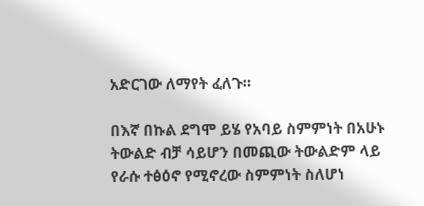አድርገው ለማየት ፈለጉ።

በእኛ በኩል ደግሞ ይሄ የአባይ ስምምነት በአሁኑ ትውልድ ብቻ ሳይሆን በመጪው ትውልድም ላይ የራሱ ተፅዕኖ የሚኖረው ስምምነት ስለሆነ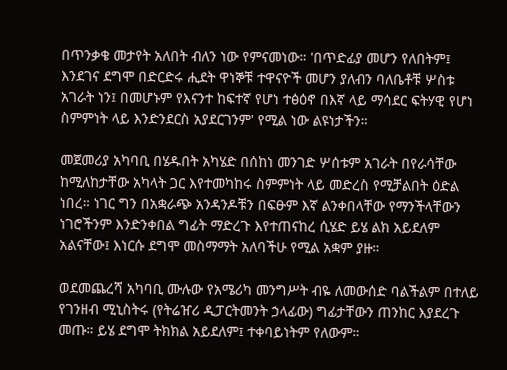በጥንቃቄ መታየት አለበት ብለን ነው የምናመነው። 'በጥድፊያ መሆን የለበትም፤ እንደገና ደግሞ በድርድሩ ሒደት ዋነኞቹ ተዋናዮች መሆን ያለብን ባለቤቶቹ ሦስቱ አገራት ነን፤ በመሆኑም የእናንተ ከፍተኛ የሆነ ተፅዕኖ በእኛ ላይ ማሳደር ፍትሃዊ የሆነ ስምምነት ላይ እንድንደርስ አያደርገንም' የሚል ነው ልዩነታችን።

መጀመሪያ አካባቢ በሄዱበት አካሄድ በሰከነ መንገድ ሦሰቱም አገራት በየራሳቸው ከሚለከታቸው አካላት ጋር እየተመካከሩ ስምምነት ላይ መድረስ የሚቻልበት ዕድል ነበረ። ነገር ግን በአቋራጭ አንዳንዶቹን በፍፁም እኛ ልንቀበላቸው የማንችላቸውን ነገሮችንም እንድንቀበል ግፊት ማድረጉ እየተጠናከረ ሲሄድ ይሄ ልክ አይደለም አልናቸው፤ እነርሱ ደግሞ መስማማት አለባችሁ የሚል አቋም ያዙ።

ወደመጨረሻ አካባቢ ሙሉው የአሜሪካ መንግሥት ብዬ ለመውሰድ ባልችልም በተለይ የገንዘብ ሚኒስትሩ (የትሬዠሪ ዲፓርትመንት ኃላፊው) ግፊታቸውን ጠንከር እያደረጉ መጡ። ይሄ ደግሞ ትክክል አይደለም፤ ተቀባይነትም የለውም።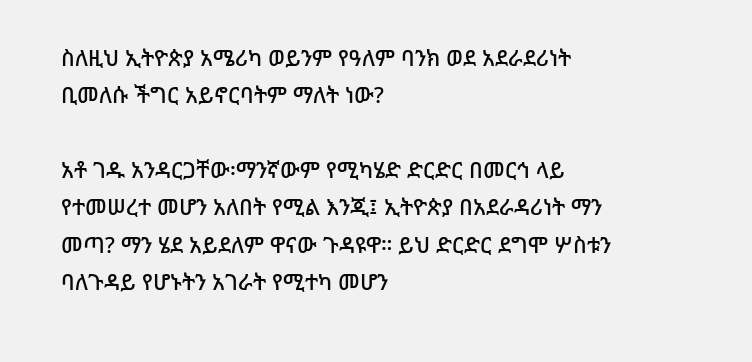ስለዚህ ኢትዮጵያ አሜሪካ ወይንም የዓለም ባንክ ወደ አደራደሪነት ቢመለሱ ችግር አይኖርባትም ማለት ነው?

አቶ ገዱ አንዳርጋቸው፡ማንኛውም የሚካሄድ ድርድር በመርኅ ላይ የተመሠረተ መሆን አለበት የሚል እንጂ፤ ኢትዮጵያ በአደራዳሪነት ማን መጣ? ማን ሄደ አይደለም ዋናው ጉዳዩዋ። ይህ ድርድር ደግሞ ሦስቱን ባለጉዳይ የሆኑትን አገራት የሚተካ መሆን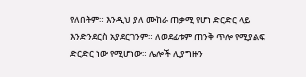የለበትም። እንዲህ ያለ ሙከራ ጠቃሚ የሆነ ድርድር ላይ እንድንደርስ አያደርገንም። ለወደፊቱም ጠንቅ ጥሎ የሚያልፍ ድርድር ነው የሚሆነው። ሌሎች ሊያግዙን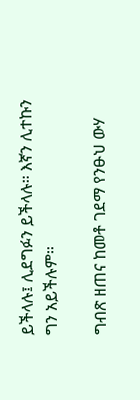ይችላሉ፤ ሊደግፉን ይችላሉ። እኛን ሊተኩን ግን አይችሉም።

ግብጽ ዘጠና ከመቶ ገደማ የንፁህ ውሃ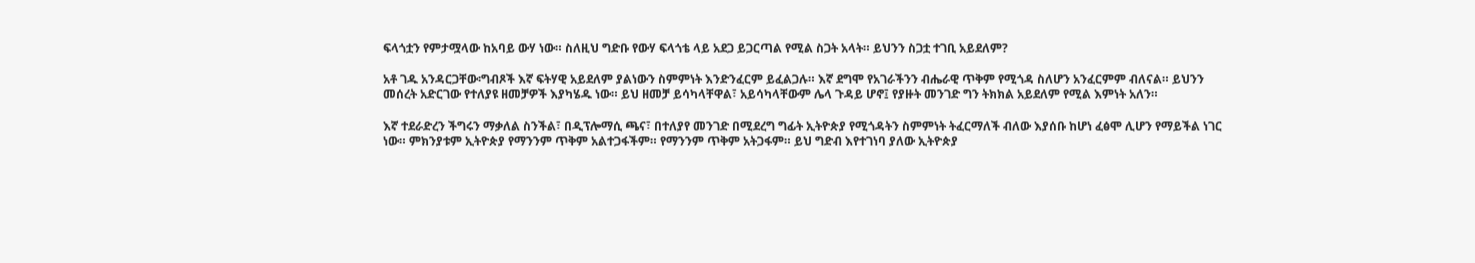ፍላጎቷን የምታሟላው ከአባይ ውሃ ነው። ስለዚህ ግድቡ የውሃ ፍላጎቴ ላይ አደጋ ይጋርጣል የሚል ስጋት አላት። ይህንን ስጋቷ ተገቢ አይደለም?

አቶ ገዱ አንዳርጋቸው፡ግብጾች እኛ ፍትሃዊ አይደለም ያልነውን ስምምነት እንድንፈርም ይፈልጋሉ። እኛ ደግሞ የአገራችንን ብሔራዊ ጥቅም የሚጎዳ ስለሆን አንፈርምም ብለናል። ይህንን መሰረት አድርገው የተለያዩ ዘመቻዎች እያካሄዱ ነው። ይህ ዘመቻ ይሳካላቸዋል፣ አይሳካላቸውም ሌላ ጉዳይ ሆኖ፤ የያዙት መንገድ ግን ትክክል አይደለም የሚል እምነት አለን።

እኛ ተደራድረን ችግሩን ማቃለል ስንችል፣ በዲፕሎማሲ ጫና፣ በተለያየ መንገድ በሚደረግ ግፊት ኢትዮጵያ የሚጎዳትን ስምምነት ትፈርማለች ብለው እያሰቡ ከሆነ ፈፅሞ ሊሆን የማይችል ነገር ነው። ምክንያቱም ኢትዮጵያ የማንንም ጥቅም አልተጋፋችም። የማንንም ጥቅም አትጋፋም። ይህ ግድብ እየተገነባ ያለው ኢትዮጵያ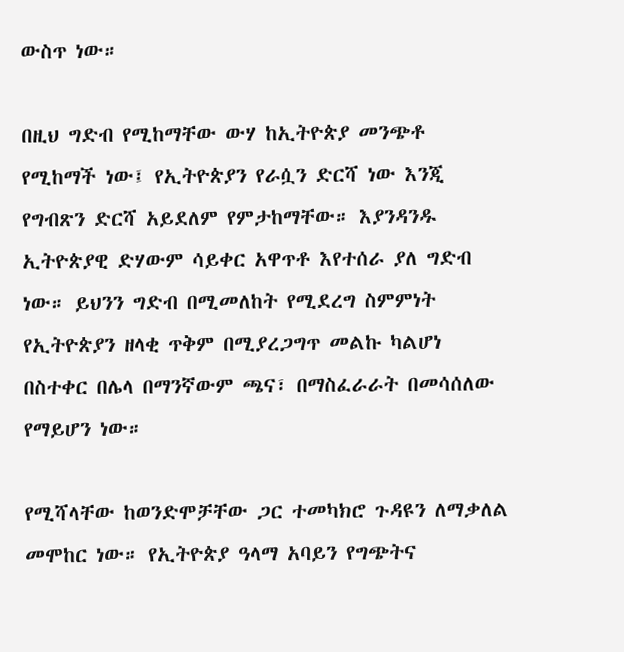ውስጥ ነው።

በዚህ ግድብ የሚከማቸው ውሃ ከኢትዮጵያ መንጭቶ የሚከማች ነው፤ የኢትዮጵያን የራሷን ድርሻ ነው እንጂ የግብጽን ድርሻ አይደለም የምታከማቸው። እያንዳንዱ ኢትዮጵያዊ ድሃውም ሳይቀር አዋጥቶ እየተሰራ ያለ ግድብ ነው። ይህንን ግድብ በሚመለከት የሚደረግ ስምምነት የኢትዮጵያን ዘላቂ ጥቅም በሚያረጋግጥ መልኩ ካልሆነ በስተቀር በሌላ በማንኛውም ጫና፣ በማስፈራራት በመሳሰለው የማይሆን ነው።

የሚሻላቸው ከወንድሞቻቸው ጋር ተመካክሮ ጉዳዩን ለማቃለል መሞከር ነው። የኢትዮጵያ ዓላማ አባይን የግጭትና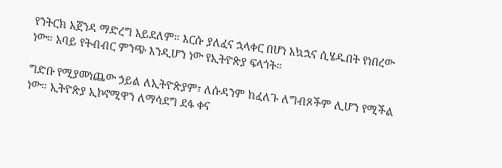የንትርክ አጀንዳ ማድረግ አይደለም። እርሱ ያለፈና ኋላቀር በሆነ አኳኋና ሲሄዱበት የነበረው ነው። አባይ የትብብር ምንጭ እንዲሆን ነው የኢትዮጵያ ፍላጎት።

ግድቡ የሚያመነጨው ኃይል ለኢትዮጵያም፣ ለሱዳንም ከፈለጉ ለግብጾችም ሊሆን የሚችል ነው። ኢትዮጵያ ኢኮኖሚዋን ለማሳደግ ደፋ ቀና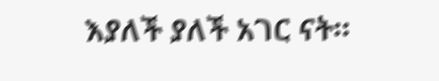እያለች ያለች አገር ናት።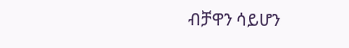ብቻዋን ሳይሆን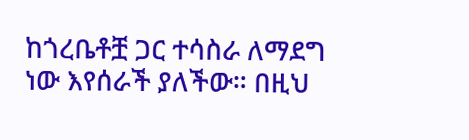ከጎረቤቶቿ ጋር ተሳስራ ለማደግ ነው እየሰራች ያለችው። በዚህ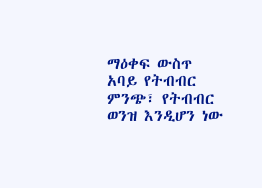ማዕቀፍ ውስጥ አባይ የትብብር ምንጭ፣ የትብብር ወንዝ እንዲሆን ነው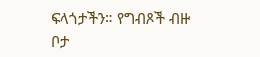ፍላጎታችን። የግብጾች ብዙ ቦታ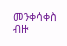መንቀሳቀስ ብዙ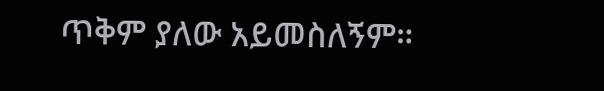ጥቅም ያለው አይመስለኝም።